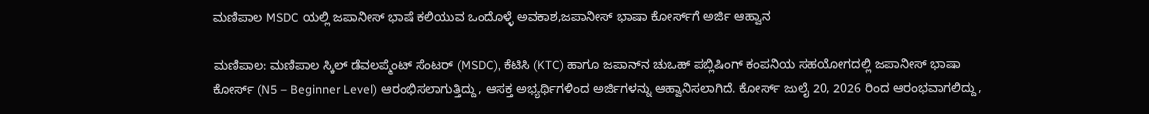ಮಣಿಪಾಲ MSDC ಯಲ್ಲಿ ಜಪಾನೀಸ್ ಭಾಷೆ ಕಲಿಯುವ ಒಂದೊಳ್ಳೆ ಅವಕಾಶ,ಜಪಾನೀಸ್ ಭಾಷಾ ಕೋರ್ಸ್‌ಗೆ ಅರ್ಜಿ ಆಹ್ವಾನ

ಮಣಿಪಾಲ: ಮಣಿಪಾಲ ಸ್ಕಿಲ್ ಡೆವಲಪ್ಮೆಂಟ್ ಸೆಂಟರ್ (MSDC), ಕೆಟಿಸಿ (KTC) ಹಾಗೂ ಜಪಾನ್‌ನ ಚುಒಹ್ ಪಬ್ಲಿಷಿಂಗ್ ಕಂಪನಿಯ ಸಹಯೋಗದಲ್ಲಿ ಜಪಾನೀಸ್ ಭಾಷಾ ಕೋರ್ಸ್ (N5 – Beginner Level) ಆರಂಭಿಸಲಾಗುತ್ತಿದ್ದು, ಆಸಕ್ತ ಅಭ್ಯರ್ಥಿಗಳಿಂದ ಅರ್ಜಿಗಳನ್ನು ಆಹ್ವಾನಿಸಲಾಗಿದೆ. ಕೋರ್ಸ್ ಜುಲೈ 20, 2026 ರಿಂದ ಆರಂಭವಾಗಲಿದ್ದು,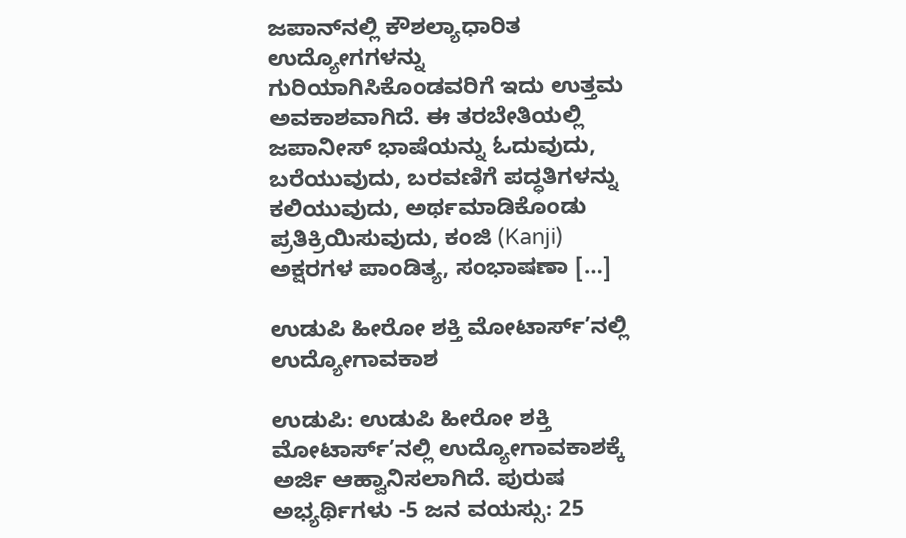ಜಪಾನ್‌ನಲ್ಲಿ ಕೌಶಲ್ಯಾಧಾರಿತ ಉದ್ಯೋಗಗಳನ್ನು ಗುರಿಯಾಗಿಸಿಕೊಂಡವರಿಗೆ ಇದು ಉತ್ತಮ ಅವಕಾಶವಾಗಿದೆ. ಈ ತರಬೇತಿಯಲ್ಲಿ ಜಪಾನೀಸ್ ಭಾಷೆಯನ್ನು ಓದುವುದು, ಬರೆಯುವುದು, ಬರವಣಿಗೆ ಪದ್ಧತಿಗಳನ್ನು ಕಲಿಯುವುದು, ಅರ್ಥಮಾಡಿಕೊಂಡು ಪ್ರತಿಕ್ರಿಯಿಸುವುದು, ಕಂಜಿ (Kanji) ಅಕ್ಷರಗಳ ಪಾಂಡಿತ್ಯ, ಸಂಭಾಷಣಾ […]

ಉಡುಪಿ ಹೀರೋ ಶಕ್ತಿ ಮೋಟಾರ್ಸ್’ನಲ್ಲಿ ಉದ್ಯೋಗಾವಕಾಶ

ಉಡುಪಿ: ಉಡುಪಿ ಹೀರೋ ಶಕ್ತಿ ಮೋಟಾರ್ಸ್’ನಲ್ಲಿ ಉದ್ಯೋಗಾವಕಾಶಕ್ಕೆ ಅರ್ಜಿ ಆಹ್ವಾನಿಸಲಾಗಿದೆ. ಪುರುಷ ಅಭ್ಯರ್ಥಿಗಳು -5 ಜನ ವಯಸ್ಸು: 25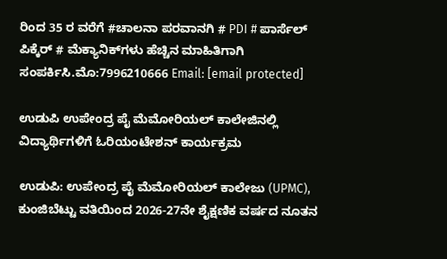ರಿಂದ 35 ರ ವರೆಗೆ #ಚಾಲನಾ ಪರವಾನಗಿ # PDI # ಪಾರ್ಸೆಲ್ ಪಿಕ್ಕೆರ್ # ಮೆಕ್ಯಾನಿಕ್‌ಗಳು ಹೆಚ್ಚಿನ ಮಾಹಿತಿಗಾಗಿ ಸಂಪರ್ಕಿಸಿ.ಮೊ:7996210666 Email: [email protected]

ಉಡುಪಿ ಉಪೇಂದ್ರ ಪೈ ಮೆಮೋರಿಯಲ್ ಕಾಲೇಜಿನಲ್ಲಿ ವಿದ್ಯಾರ್ಥಿಗಳಿಗೆ ಓರಿಯಂಟೇಶನ್ ಕಾರ್ಯಕ್ರಮ

ಉಡುಪಿ: ಉಪೇಂದ್ರ ಪೈ ಮೆಮೋರಿಯಲ್ ಕಾಲೇಜು (UPMC), ಕುಂಜಿಬೆಟ್ಟು ವತಿಯಿಂದ 2026-27ನೇ ಶೈಕ್ಷಣಿಕ ವರ್ಷದ ನೂತನ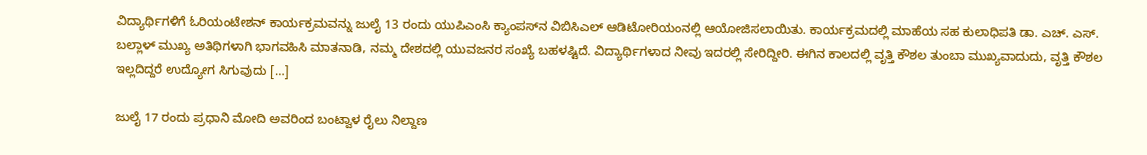ವಿದ್ಯಾರ್ಥಿಗಳಿಗೆ ಓರಿಯಂಟೇಶನ್ ಕಾರ್ಯಕ್ರಮವನ್ನು ಜುಲೈ 13 ರಂದು ಯುಪಿಎಂಸಿ ಕ್ಯಾಂಪಸ್‌ನ ವಿಬಿಸಿಎಲ್ ಆಡಿಟೋರಿಯಂನಲ್ಲಿ ಆಯೋಜಿಸಲಾಯಿತು. ಕಾರ್ಯಕ್ರಮದಲ್ಲಿ ಮಾಹೆಯ ಸಹ ಕುಲಾಧಿಪತಿ ಡಾ. ಎಚ್. ಎಸ್. ಬಲ್ಲಾಳ್ ಮುಖ್ಯ ಅತಿಥಿಗಳಾಗಿ ಭಾಗವಹಿಸಿ ಮಾತನಾಡಿ, ನಮ್ಮ ದೇಶದಲ್ಲಿ ಯುವಜನರ ಸಂಖ್ಯೆ ಬಹಳಷ್ಟಿದೆ. ವಿದ್ಯಾರ್ಥಿಗಳಾದ ನೀವು ಇದರಲ್ಲಿ ಸೇರಿದ್ದೀರಿ. ಈಗಿನ ಕಾಲದಲ್ಲಿ ವೃತ್ತಿ ಕೌಶಲ ತುಂಬಾ ಮುಖ್ಯವಾದುದು, ವೃತ್ತಿ ಕೌಶಲ ಇಲ್ಲದಿದ್ದರೆ ಉದ್ಯೋಗ ಸಿಗುವುದು […]

ಜುಲೈ 17 ರಂದು ಪ್ರಧಾನಿ ಮೋದಿ ಅವರಿಂದ ಬಂಟ್ವಾಳ ರೈಲು ನಿಲ್ದಾಣ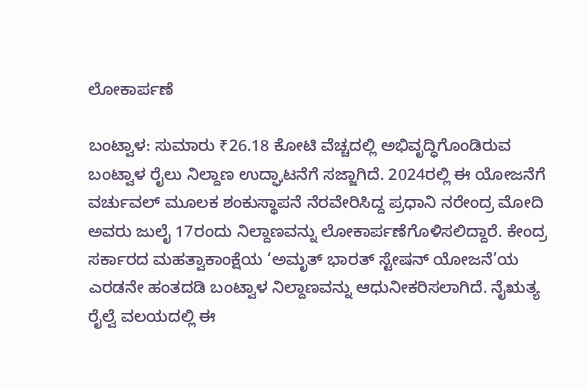ಲೋಕಾರ್ಪಣೆ

ಬಂಟ್ವಾಳ: ಸುಮಾರು ₹26.18 ಕೋಟಿ ವೆಚ್ಚದಲ್ಲಿ ಅಭಿವೃದ್ಧಿಗೊಂಡಿರುವ ಬಂಟ್ವಾಳ ರೈಲು ನಿಲ್ದಾಣ ಉದ್ಘಾಟನೆಗೆ ಸಜ್ಜಾಗಿದೆ. 2024ರಲ್ಲಿ ಈ ಯೋಜನೆಗೆ ವರ್ಚುವಲ್ ಮೂಲಕ ಶಂಕುಸ್ಥಾಪನೆ ನೆರವೇರಿಸಿದ್ದ ಪ್ರಧಾನಿ ನರೇಂದ್ರ ಮೋದಿ ಅವರು ಜುಲೈ 17ರಂದು ನಿಲ್ದಾಣವನ್ನು ಲೋಕಾರ್ಪಣೆಗೊಳಿಸಲಿದ್ದಾರೆ. ಕೇಂದ್ರ ಸರ್ಕಾರದ ಮಹತ್ವಾಕಾಂಕ್ಷೆಯ ‘ಅಮೃತ್ ಭಾರತ್ ಸ್ಟೇಷನ್ ಯೋಜನೆ’ಯ ಎರಡನೇ ಹಂತದಡಿ ಬಂಟ್ವಾಳ ನಿಲ್ದಾಣವನ್ನು ಆಧುನೀಕರಿಸಲಾಗಿದೆ. ನೈಋತ್ಯ ರೈಲ್ವೆ ವಲಯದಲ್ಲಿ ಈ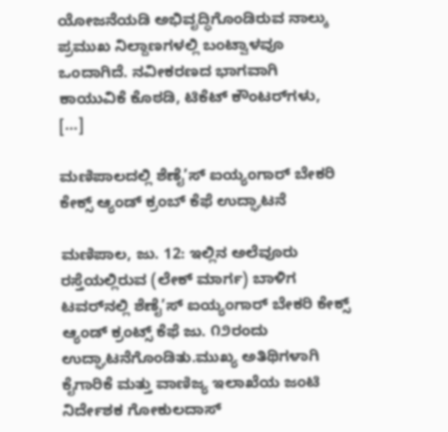ಯೋಜನೆಯಡಿ ಅಭಿವೃದ್ಧಿಗೊಂಡಿರುವ ನಾಲ್ಕು ಪ್ರಮುಖ ನಿಲ್ದಾಣಗಳಲ್ಲಿ ಬಂಟ್ವಾಳವೂ ಒಂದಾಗಿದೆ. ನವೀಕರಣದ ಭಾಗವಾಗಿ ಕಾಯುವಿಕೆ ಕೊಠಡಿ, ಟಿಕೆಟ್ ಕೌಂಟರ್‌ಗಳು, […]

ಮಣಿಪಾಲದಲ್ಲಿ ಶೆಣೈ’ಸ್ ಐಯ್ಯಂಗಾರ್ ಬೇಕರಿ ಕೇಕ್ಸ್‌ ಆ್ಯಂಡ್ ಕ್ರಂಬ್ ಕೆಫೆ ಉದ್ಘಾಟನೆ

ಮಣಿಪಾಲ, ಜು. 12: ಇಲ್ಲಿನ ಅಲೆವೂರು ರಸ್ತೆಯಲ್ಲಿರುವ (ಲೇಕ್ ಮಾರ್ಗ) ಬಾಳಿಗ ಟವರ್‌ನಲ್ಲಿ ಶೆಣೈ’ಸ್ ಐಯ್ಯಂಗಾರ್ ಬೇಕರಿ ಕೇಕ್ಸ್ ಆ್ಯಂಡ್ ಕ್ರಂಟ್ಸ್ ಕೆಫೆ ಜು. ೧೨ರಂದು ಉದ್ಘಾಟನೆಗೊಂಡಿತು.ಮುಖ್ಯ ಅತಿಥಿಗಳಾಗಿ ಕೈಗಾರಿಕೆ ಮತ್ತು ವಾಣಿಜ್ಯ ಇಲಾಖೆಯ ಜಂಟಿ ನಿರ್ದೇಶಕ ಗೋಕುಲದಾಸ್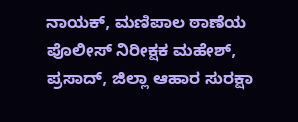ನಾಯಕ್, ಮಣಿಪಾಲ ಠಾಣೆಯ ಪೊಲೀಸ್ ನಿರೀಕ್ಷಕ ಮಹೇಶ್, ಪ್ರಸಾದ್, ಜಿಲ್ಲಾ ಆಹಾರ ಸುರಕ್ಷಾ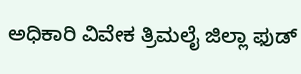ಅಧಿಕಾರಿ ವಿವೇಕ ತ್ರಿಮಲೈ ಜಿಲ್ಲಾ ಫುಡ್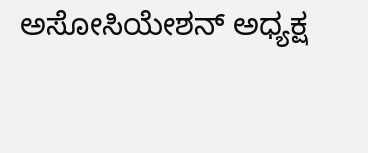ಅಸೋಸಿಯೇಶನ್ ಅಧ್ಯಕ್ಷ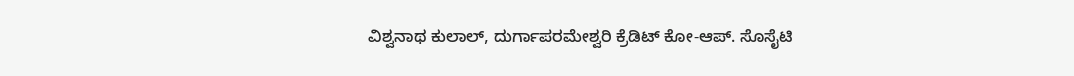ವಿಶ್ವನಾಥ ಕುಲಾಲ್, ದುರ್ಗಾಪರಮೇಶ್ವರಿ ಕ್ರೆಡಿಟ್ ಕೋ-ಆಪ್. ಸೊಸೈಟಿ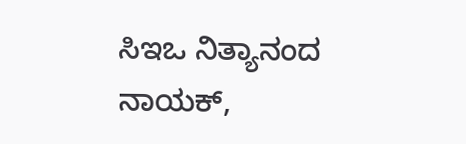ಸಿಇಒ ನಿತ್ಯಾನಂದ ನಾಯಕ್,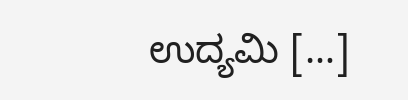ಉದ್ಯಮಿ […]